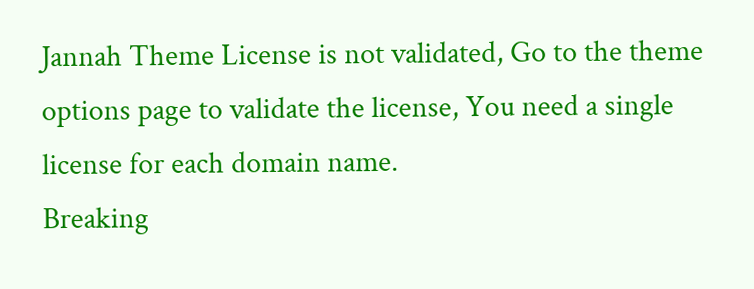Jannah Theme License is not validated, Go to the theme options page to validate the license, You need a single license for each domain name.
Breaking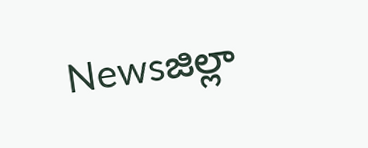Newsజిల్లా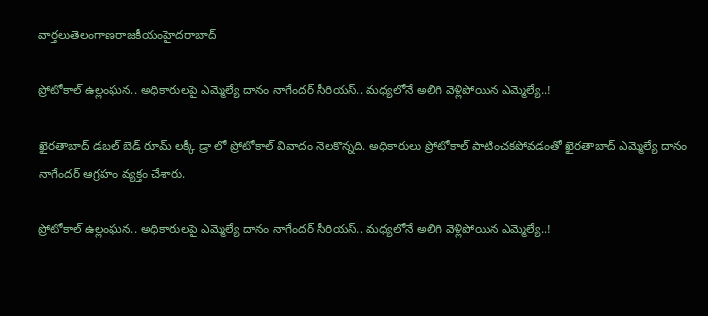వార్తలుతెలంగాణరాజకీయంహైదరాబాద్

ప్రోటోకాల్ ఉల్లంఘన.. అధికారులపై ఎమ్మెల్యే దానం నాగేందర్ సీరియస్.. మధ్యలోనే అలిగి వెళ్లిపోయిన ఎమ్మెల్యే..!

ఖైరతాబాద్ డబల్ బెడ్ రూమ్ లక్కీ డ్రా లో ప్రోటోకాల్ వివాదం నెలకొన్నది. అధికారులు ప్రోటోకాల్ పాటించకపోవడంతో ఖైరతాబాద్ ఎమ్మెల్యే దానం నాగేందర్ ఆగ్రహం వ్యక్తం చేశారు.

ప్రోటోకాల్ ఉల్లంఘన.. అధికారులపై ఎమ్మెల్యే దానం నాగేందర్ సీరియస్.. మధ్యలోనే అలిగి వెళ్లిపోయిన ఎమ్మెల్యే..!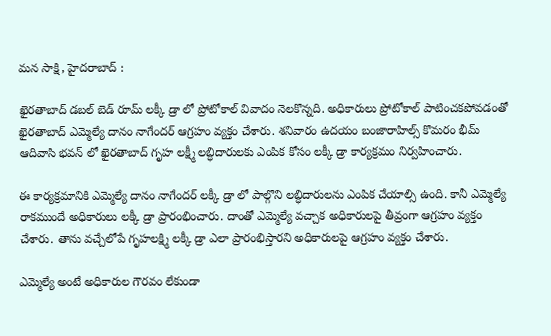మన సాక్షి, హైదరాబాద్ :

ఖైరతాబాద్ డబల్ బెడ్ రూమ్ లక్కీ డ్రా లో ప్రోటోకాల్ వివాదం నెలకొన్నది. అధికారులు ప్రోటోకాల్ పాటించకపోవడంతో ఖైరతాబాద్ ఎమ్మెల్యే దానం నాగేందర్ ఆగ్రహం వ్యక్తం చేశారు. శనివారం ఉదయం బంజారాహిల్స్ కొమరం భీమ్ ఆదివాసి భవన్ లో ఖైరతాబాద్ గృహ లక్ష్మీ లబ్ధిదారులకు ఎంపిక కోసం లక్కీ డ్రా కార్యక్రమం నిర్వహించారు.

ఈ కార్యక్రమానికి ఎమ్మెల్యే దానం నాగేందర్ లక్కీ డ్రా లో పాల్గొని లబ్ధిదారులను ఎంపిక చేయాల్సి ఉంది. కానీ ఎమ్మెల్యే రాకముందే అధికారులు లక్కీ డ్రా ప్రారంభించారు. దాంతో ఎమ్మెల్యే వచ్చాక అధికారులపై తీవ్రంగా ఆగ్రహం వ్యక్తం చేశారు. తాను వచ్చేలోపే గృహలక్ష్మి లక్కీ డ్రా ఎలా ప్రారంభిస్తారని అధికారులపై ఆగ్రహం వ్యక్తం చేశారు.

ఎమ్మెల్యే అంటే అధికారుల గౌరవం లేకుండా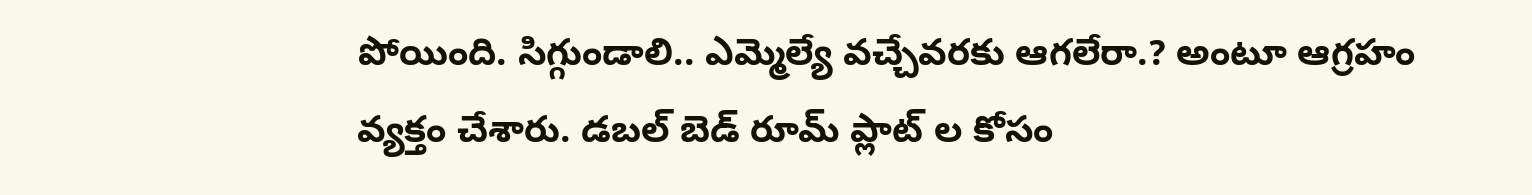పోయింది. సిగ్గుండాలి.. ఎమ్మెల్యే వచ్చేవరకు ఆగలేరా.? అంటూ ఆగ్రహం వ్యక్తం చేశారు. డబల్ బెడ్ రూమ్ ప్లాట్ ల కోసం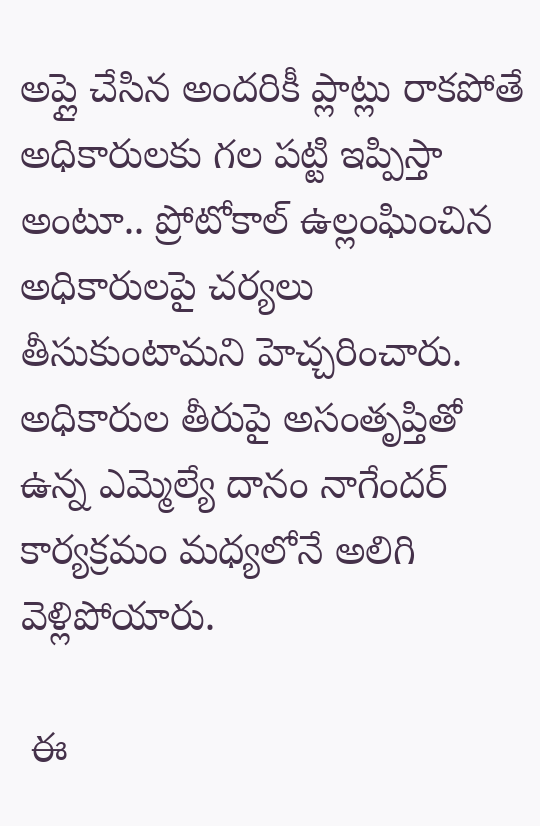అప్లై చేసిన అందరికీ ప్లాట్లు రాకపోతే అధికారులకు గల పట్టి ఇప్పిస్తా అంటూ.. ప్రోటోకాల్ ఉల్లంఘించిన అధికారులపై చర్యలు తీసుకుంటామని హెచ్చరించారు. అధికారుల తీరుపై అసంతృప్తితో ఉన్న ఎమ్మెల్యే దానం నాగేందర్ కార్యక్రమం మధ్యలోనే అలిగి వెళ్లిపోయారు.

 ఈ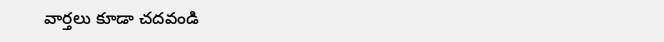వార్తలు కూడా చదవండి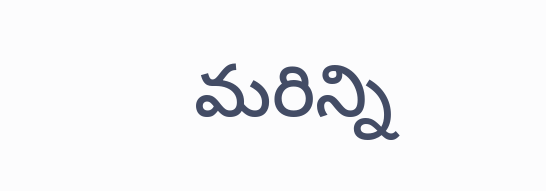మరిన్ని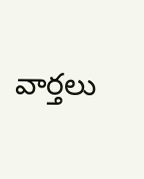వార్తలు